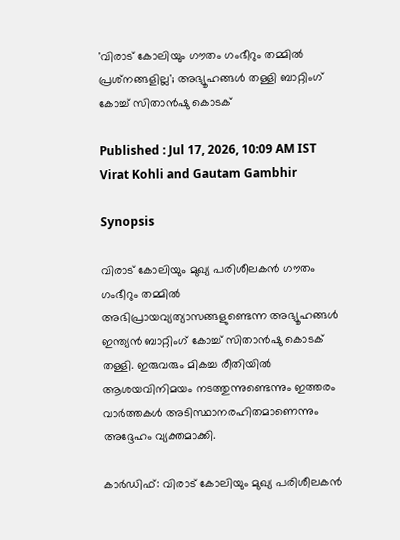'വിരാട് കോലിയും ഗൗതം ഗംഭീറും തമ്മില്‍ പ്രശ്‌നങ്ങളില്ല'; അഭ്യൂഹങ്ങള്‍ തള്ളി ബാറ്റിംഗ് കോച്ച് സിതാന്‍ഷു കൊടക്

Published : Jul 17, 2026, 10:09 AM IST
Virat Kohli and Gautam Gambhir

Synopsis

വിരാട് കോലിയും മുഖ്യ പരിശീലകന്‍ ഗൗതം ഗംഭീറും തമ്മില്‍ അഭിപ്രായവ്യത്യാസങ്ങളുണ്ടെന്ന അഭ്യൂഹങ്ങള്‍ ഇന്ത്യന്‍ ബാറ്റിംഗ് കോച്ച് സിതാന്‍ഷു കൊടക് തള്ളി. ഇരുവരും മികച്ച രീതിയില്‍ ആശയവിനിമയം നടത്തുന്നുണ്ടെന്നും ഇത്തരം വാര്‍ത്തകള്‍ അടിസ്ഥാനരഹിതമാണെന്നും അദ്ദേഹം വ്യക്തമാക്കി.

കാര്‍ഡിഫ്: വിരാട് കോലിയും മുഖ്യ പരിശീലകന്‍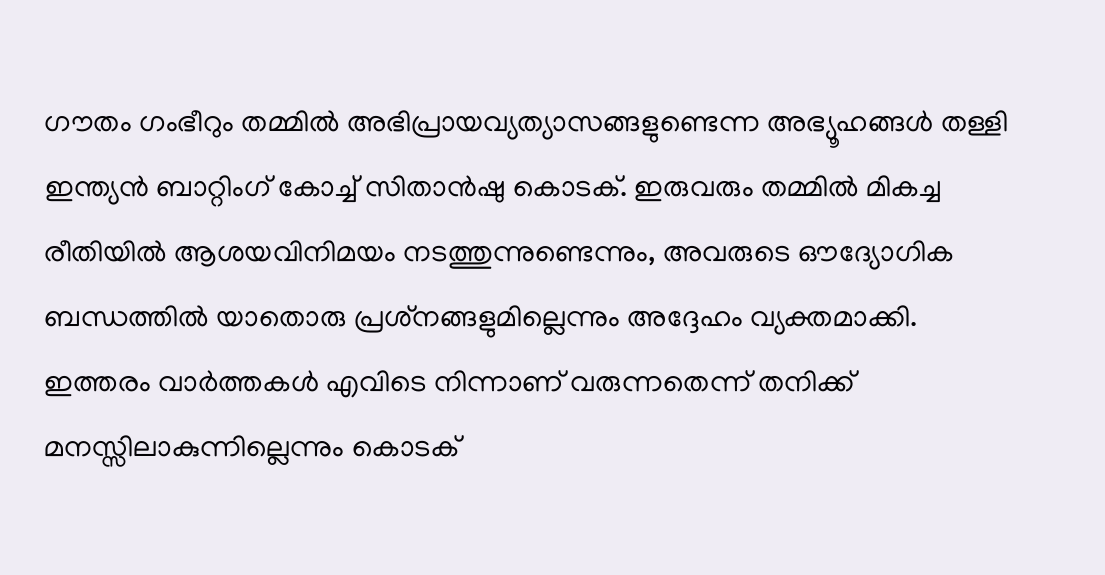ഗൗതം ഗംഭീറും തമ്മില്‍ അഭിപ്രായവ്യത്യാസങ്ങളുണ്ടെന്ന അഭ്യൂഹങ്ങള്‍ തള്ളി ഇന്ത്യന്‍ ബാറ്റിംഗ് കോച്ച് സിതാന്‍ഷു കൊടക്. ഇരുവരും തമ്മില്‍ മികച്ച രീതിയില്‍ ആശയവിനിമയം നടത്തുന്നുണ്ടെന്നും, അവരുടെ ഔദ്യോഗിക ബന്ധത്തില്‍ യാതൊരു പ്രശ്‌നങ്ങളുമില്ലെന്നും അദ്ദേഹം വ്യക്തമാക്കി. ഇത്തരം വാര്‍ത്തകള്‍ എവിടെ നിന്നാണ് വരുന്നതെന്ന് തനിക്ക് മനസ്സിലാകുന്നില്ലെന്നും കൊടക്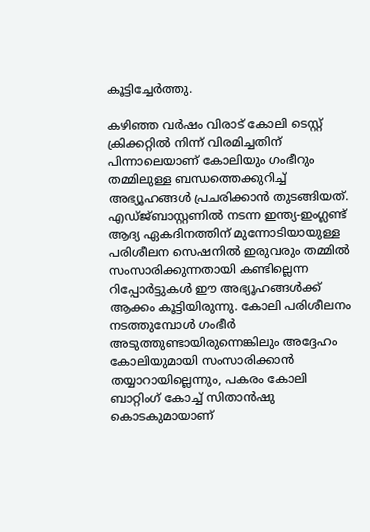കൂട്ടിച്ചേര്‍ത്തു.

കഴിഞ്ഞ വര്‍ഷം വിരാട് കോലി ടെസ്റ്റ് ക്രിക്കറ്റില്‍ നിന്ന് വിരമിച്ചതിന് പിന്നാലെയാണ് കോലിയും ഗംഭീറും തമ്മിലുള്ള ബന്ധത്തെക്കുറിച്ച് അഭ്യൂഹങ്ങള്‍ പ്രചരിക്കാന്‍ തുടങ്ങിയത്. എഡ്ജ്ബാസ്റ്റണില്‍ നടന്ന ഇന്ത്യ-ഇംഗ്ലണ്ട് ആദ്യ ഏകദിനത്തിന് മുന്നോടിയായുള്ള പരിശീലന സെഷനില്‍ ഇരുവരും തമ്മില്‍ സംസാരിക്കുന്നതായി കണ്ടില്ലെന്ന റിപ്പോര്‍ട്ടുകള്‍ ഈ അഭ്യൂഹങ്ങള്‍ക്ക് ആക്കം കൂട്ടിയിരുന്നു. കോലി പരിശീലനം നടത്തുമ്പോള്‍ ഗംഭീര്‍ അടുത്തുണ്ടായിരുന്നെങ്കിലും അദ്ദേഹം കോലിയുമായി സംസാരിക്കാന്‍ തയ്യാറായില്ലെന്നും, പകരം കോലി ബാറ്റിംഗ് കോച്ച് സിതാന്‍ഷു കൊടകുമായാണ്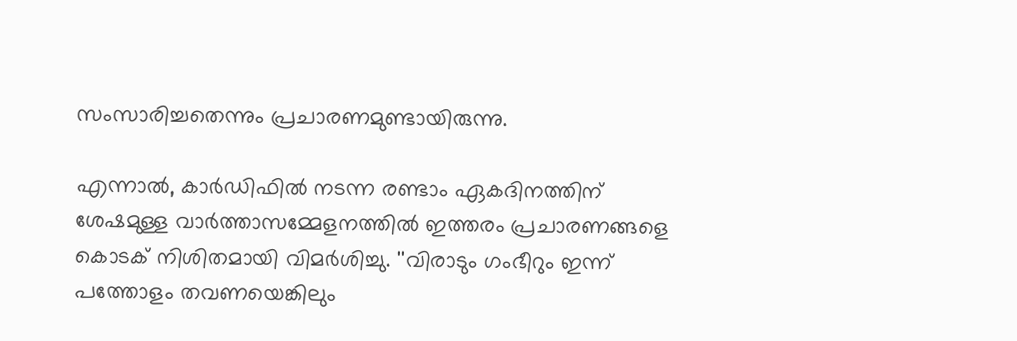സംസാരിച്ചതെന്നും പ്രചാരണമുണ്ടായിരുന്നു.

എന്നാല്‍, കാര്‍ഡിഫില്‍ നടന്ന രണ്ടാം ഏകദിനത്തിന് ശേഷമുള്ള വാര്‍ത്താസമ്മേളനത്തില്‍ ഇത്തരം പ്രചാരണങ്ങളെ കൊടക് നിശിതമായി വിമര്‍ശിച്ചു. ''വിരാടും ഗംഭീറും ഇന്ന് പത്തോളം തവണയെങ്കിലും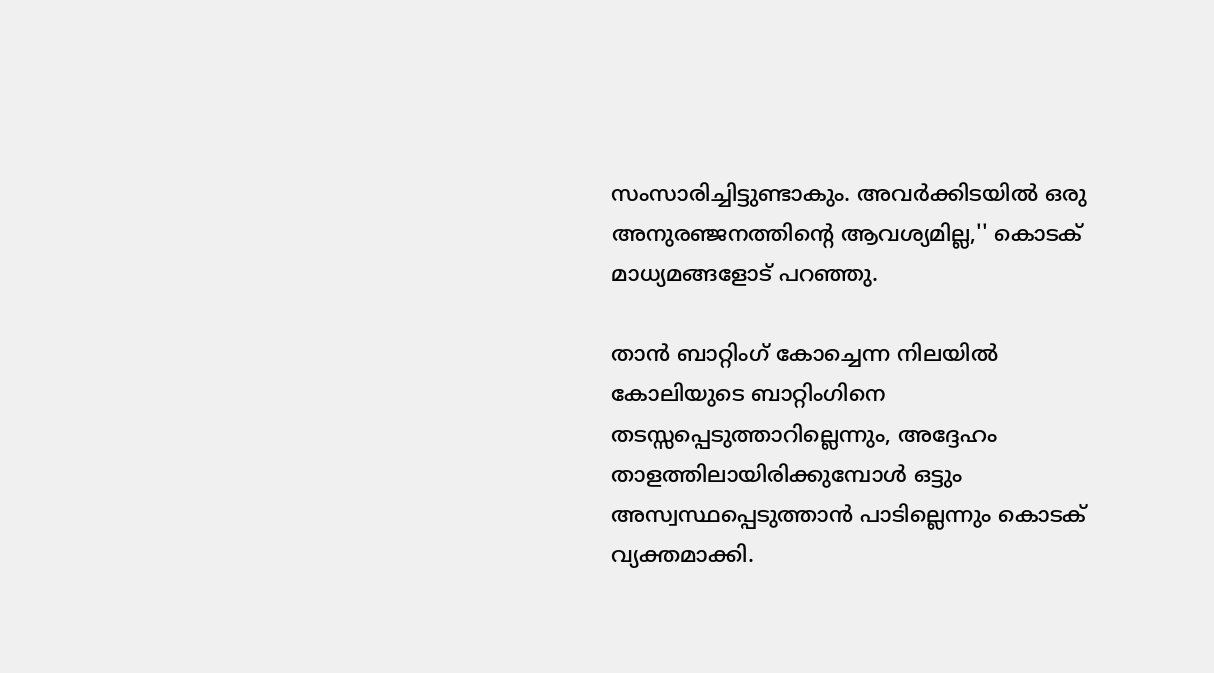സംസാരിച്ചിട്ടുണ്ടാകും. അവര്‍ക്കിടയില്‍ ഒരു അനുരഞ്ജനത്തിന്റെ ആവശ്യമില്ല,'' കൊടക് മാധ്യമങ്ങളോട് പറഞ്ഞു.

താന്‍ ബാറ്റിംഗ് കോച്ചെന്ന നിലയില്‍ കോലിയുടെ ബാറ്റിംഗിനെ തടസ്സപ്പെടുത്താറില്ലെന്നും, അദ്ദേഹം താളത്തിലായിരിക്കുമ്പോള്‍ ഒട്ടും അസ്വസ്ഥപ്പെടുത്താന്‍ പാടില്ലെന്നും കൊടക് വ്യക്തമാക്കി.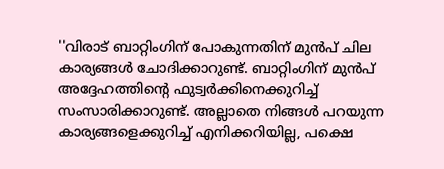''വിരാട് ബാറ്റിംഗിന് പോകുന്നതിന് മുന്‍പ് ചില കാര്യങ്ങള്‍ ചോദിക്കാറുണ്ട്. ബാറ്റിംഗിന് മുന്‍പ് അദ്ദേഹത്തിന്റെ ഫുട്വര്‍ക്കിനെക്കുറിച്ച് സംസാരിക്കാറുണ്ട്. അല്ലാതെ നിങ്ങള്‍ പറയുന്ന കാര്യങ്ങളെക്കുറിച്ച് എനിക്കറിയില്ല, പക്ഷെ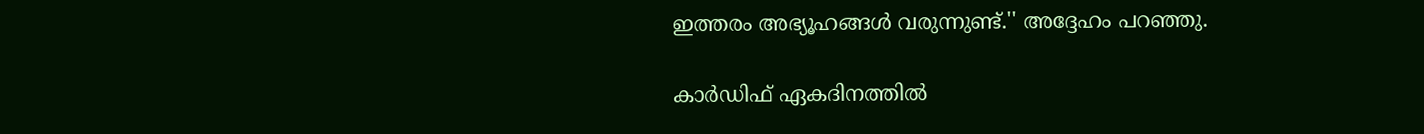ഇത്തരം അഭ്യൂഹങ്ങള്‍ വരുന്നുണ്ട്.'' അദ്ദേഹം പറഞ്ഞു.

കാര്‍ഡിഫ് ഏകദിനത്തില്‍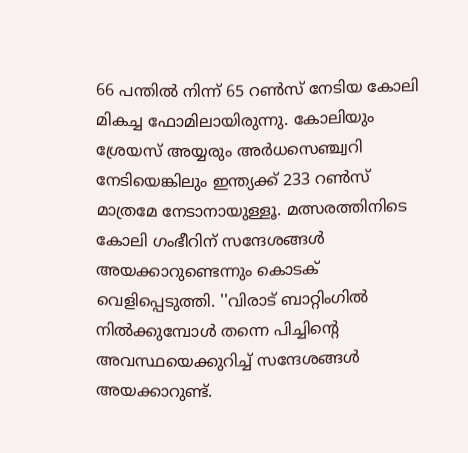66 പന്തില്‍ നിന്ന് 65 റണ്‍സ് നേടിയ കോലി മികച്ച ഫോമിലായിരുന്നു. കോലിയും ശ്രേയസ് അയ്യരും അര്‍ധസെഞ്ച്വറി നേടിയെങ്കിലും ഇന്ത്യക്ക് 233 റണ്‍സ് മാത്രമേ നേടാനായുള്ളൂ. മത്സരത്തിനിടെ കോലി ഗംഭീറിന് സന്ദേശങ്ങള്‍ അയക്കാറുണ്ടെന്നും കൊടക് വെളിപ്പെടുത്തി. ''വിരാട് ബാറ്റിംഗില്‍ നില്‍ക്കുമ്പോള്‍ തന്നെ പിച്ചിന്റെ അവസ്ഥയെക്കുറിച്ച് സന്ദേശങ്ങള്‍ അയക്കാറുണ്ട്.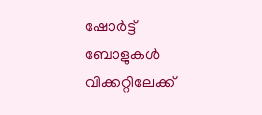ഷോര്‍ട്ട് ബോളുകള്‍ വിക്കറ്റിലേക്ക്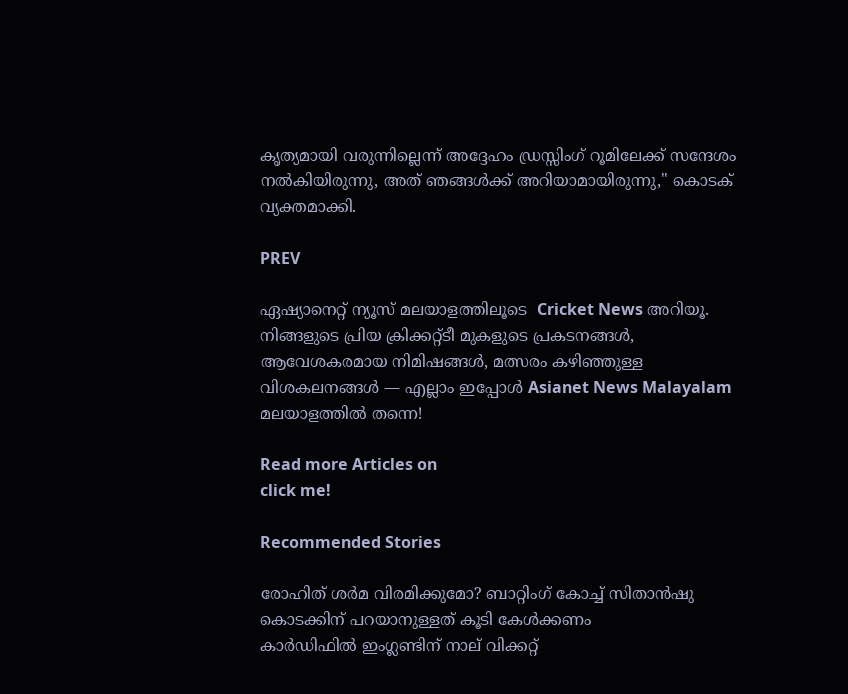കൃത്യമായി വരുന്നില്ലെന്ന് അദ്ദേഹം ഡ്രസ്സിംഗ് റൂമിലേക്ക് സന്ദേശം നല്‍കിയിരുന്നു, അത് ഞങ്ങള്‍ക്ക് അറിയാമായിരുന്നു,'' കൊടക് വ്യക്തമാക്കി.

PREV

ഏഷ്യാനെറ്റ് ന്യൂസ് മലയാളത്തിലൂടെ  Cricket News അറിയൂ.  നിങ്ങളുടെ പ്രിയ ക്രിക്കറ്റ്ടീ മുകളുടെ പ്രകടനങ്ങൾ, ആവേശകരമായ നിമിഷങ്ങൾ, മത്സരം കഴിഞ്ഞുള്ള വിശകലനങ്ങൾ — എല്ലാം ഇപ്പോൾ Asianet News Malayalam മലയാളത്തിൽ തന്നെ!

Read more Articles on
click me!

Recommended Stories

രോഹിത് ശര്‍മ വിരമിക്കുമോ? ബാറ്റിംഗ് കോച്ച് സിതാന്‍ഷു കൊടക്കിന് പറയാനുള്ളത് കൂടി കേള്‍ക്കണം
കാർഡിഫിൽ ഇംഗ്ലണ്ടിന് നാല് വിക്കറ്റ്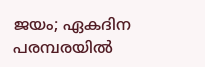ജയം; ഏകദിന പരമ്പരയിൽ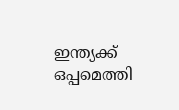ഇന്ത്യക്ക് ഒപ്പമെത്തി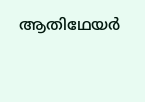ആതിഥേയർ